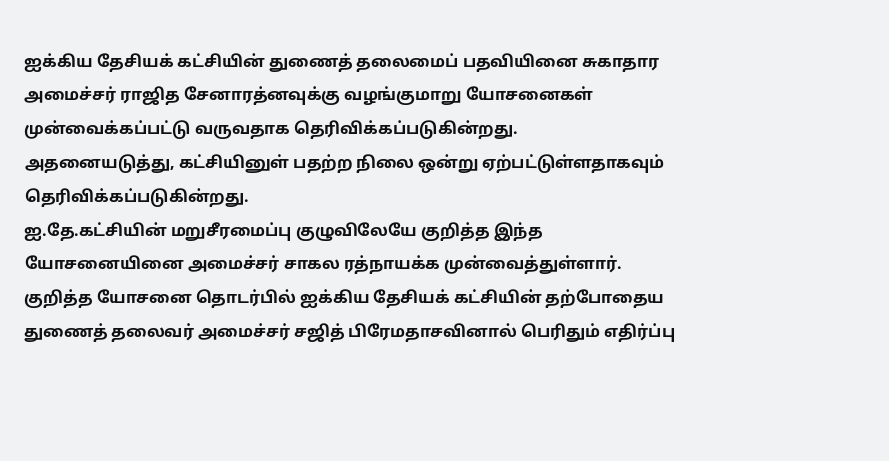ஐக்கிய தேசியக் கட்சியின் துணைத் தலைமைப் பதவியினை சுகாதார அமைச்சர் ராஜித சேனாரத்னவுக்கு வழங்குமாறு யோசனைகள் முன்வைக்கப்பட்டு வருவதாக தெரிவிக்கப்படுகின்றது.
அதனையடுத்து, கட்சியினுள் பதற்ற நிலை ஒன்று ஏற்பட்டுள்ளதாகவும் தெரிவிக்கப்படுகின்றது.
ஐ.தே.கட்சியின் மறுசீரமைப்பு குழுவிலேயே குறித்த இந்த யோசனையினை அமைச்சர் சாகல ரத்நாயக்க முன்வைத்துள்ளார்.
குறித்த யோசனை தொடர்பில் ஐக்கிய தேசியக் கட்சியின் தற்போதைய துணைத் தலைவர் அமைச்சர் சஜித் பிரேமதாசவினால் பெரிதும் எதிர்ப்பு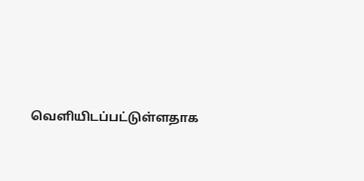வெளியிடப்பட்டுள்ளதாக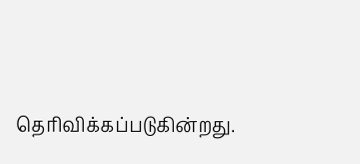தெரிவிக்கப்படுகின்றது.